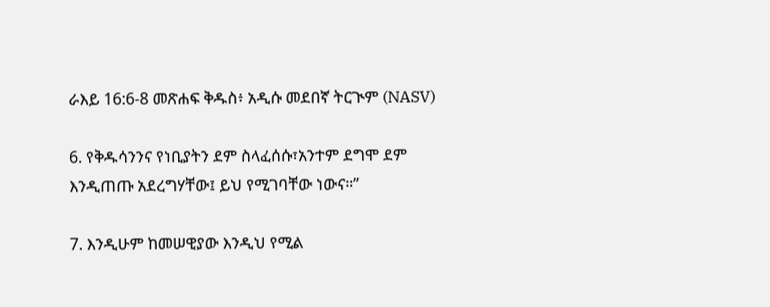ራእይ 16:6-8 መጽሐፍ ቅዱስ፥ አዲሱ መደበኛ ትርጒም (NASV)

6. የቅዱሳንንና የነቢያትን ደም ስላፈሰሱ፣አንተም ደግሞ ደም እንዲጠጡ አደረግሃቸው፤ ይህ የሚገባቸው ነውና።”

7. እንዲሁም ከመሠዊያው እንዲህ የሚል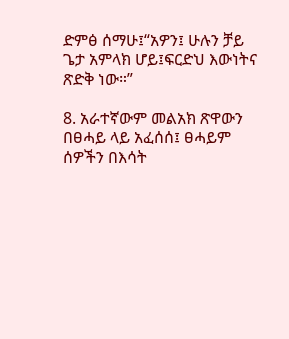ድምፅ ሰማሁ፤“አዎን፤ ሁሉን ቻይ ጌታ አምላክ ሆይ፤ፍርድህ እውነትና ጽድቅ ነው።”

8. አራተኛውም መልአክ ጽዋውን በፀሓይ ላይ አፈሰሰ፤ ፀሓይም ሰዎችን በእሳት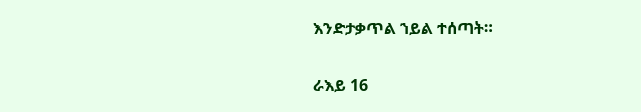እንድታቃጥል ኀይል ተሰጣት።

ራእይ 16